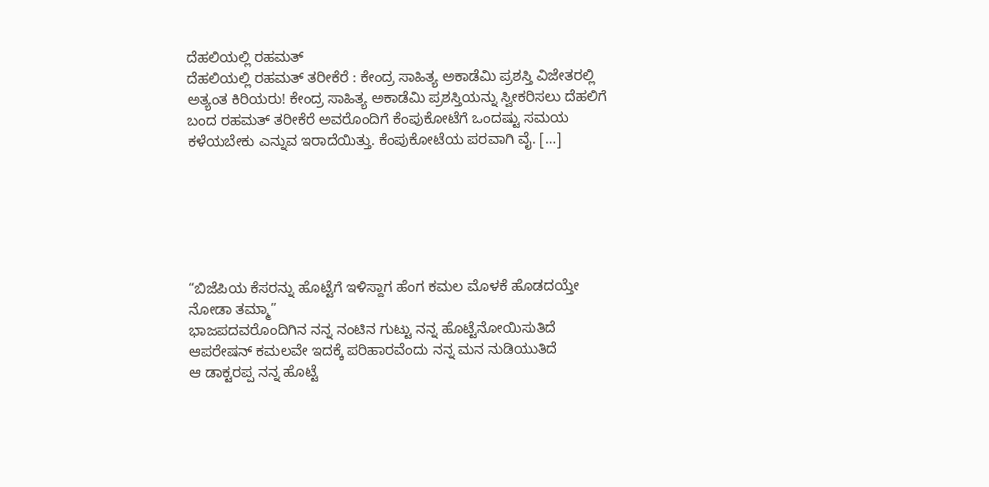ದೆಹಲಿಯಲ್ಲಿ ರಹಮತ್
ದೆಹಲಿಯಲ್ಲಿ ರಹಮತ್ ತರೀಕೆರೆ : ಕೇಂದ್ರ ಸಾಹಿತ್ಯ ಅಕಾಡೆಮಿ ಪ್ರಶಸ್ತಿ ವಿಜೇತರಲ್ಲಿ ಅತ್ಯಂತ ಕಿರಿಯರು! ಕೇಂದ್ರ ಸಾಹಿತ್ಯ ಅಕಾಡೆಮಿ ಪ್ರಶಸ್ತಿಯನ್ನು ಸ್ವೀಕರಿಸಲು ದೆಹಲಿಗೆ ಬಂದ ರಹಮತ್ ತರೀಕೆರೆ ಅವರೊಂದಿಗೆ ಕೆಂಪುಕೋಟೆಗೆ ಒಂದಷ್ಟು ಸಮಯ ಕಳೆಯಬೇಕು ಎನ್ನುವ ಇರಾದೆಯಿತ್ತು. ಕೆಂಪುಕೋಟೆಯ ಪರವಾಗಿ ವೈ. […]






“ಬಿಜೆಪಿಯ ಕೆಸರನ್ನು ಹೊಟ್ಟೆಗೆ ಇಳಿಸ್ದಾಗ ಹೆಂಗ ಕಮಲ ಮೊಳಕೆ ಹೊಡದಯ್ತೇ ನೋಡಾ ತಮ್ಮಾ”
ಭಾಜಪದವರೊಂದಿಗಿನ ನನ್ನ ನಂಟಿನ ಗುಟ್ಟು ನನ್ನ ಹೊಟ್ಟೆನೋಯಿಸುತಿದೆ
ಆಪರೇಷನ್ ಕಮಲವೇ ಇದಕ್ಕೆ ಪರಿಹಾರವೆಂದು ನನ್ನ ಮನ ನುಡಿಯುತಿದೆ
ಆ ಡಾಕ್ಟರಪ್ಪ ನನ್ನ ಹೊಟ್ಟೆ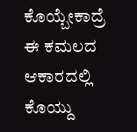ಕೊಯ್ಬೇಕಾದ್ರೆ ಈ ಕಮಲದ ಆಕಾರದಲ್ಲಿ ಕೊಯ್ದು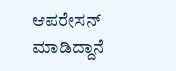ಆಪರೇಸನ್ ಮಾಡಿದ್ದಾನೆ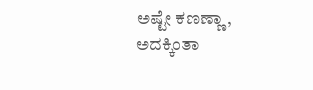ಅಷ್ಟೇ ಕಣಣ್ಣಾ, ಅದಕ್ಕಿಂತಾ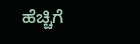ಹೆಚ್ಚಿಗೆ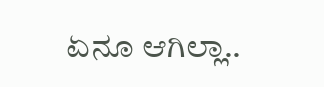ಏನೂ ಆಗಿಲ್ಲಾ..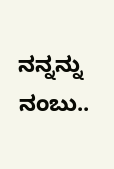ನನ್ನನ್ನು ನಂಬು..